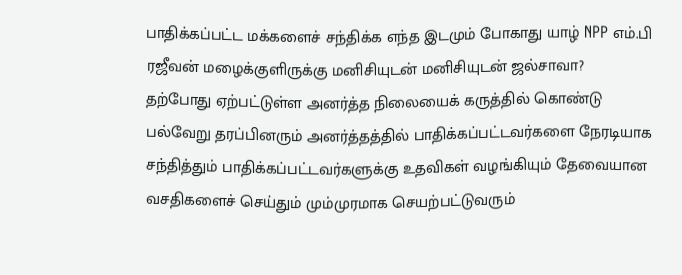பாதிக்கப்பட்ட மக்களைச் சந்திக்க எந்த இடமும் போகாது யாழ் NPP எம்.பி ரஜீவன் மழைக்குளிருக்கு மனிசியுடன் மனிசியுடன் ஜல்சாவா?
தற்போது ஏற்பட்டுள்ள அனர்த்த நிலையைக் கருத்தில் கொண்டு பல்வேறு தரப்பினரும் அனர்த்தத்தில் பாதிக்கப்பட்டவர்களை நேரடியாக சந்தித்தும் பாதிக்கப்பட்டவர்களுக்கு உதவிகள் வழங்கியும் தேவையான வசதிகளைச் செய்தும் மும்முரமாக செயற்பட்டுவரும்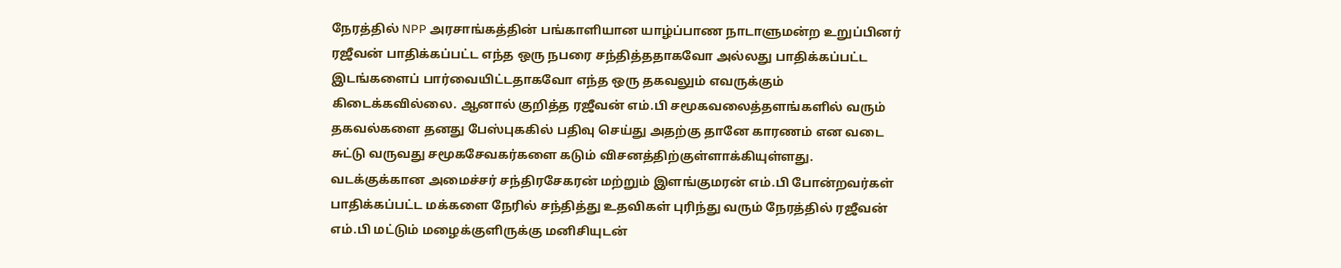நேரத்தில் NPP அரசாங்கத்தின் பங்காளியான யாழ்ப்பாண நாடாளுமன்ற உறுப்பினர் ரஜீவன் பாதிக்கப்பட்ட எந்த ஒரு நபரை சந்தித்ததாகவோ அல்லது பாதிக்கப்பட்ட இடங்களைப் பார்வையிட்டதாகவோ எந்த ஒரு தகவலும் எவருக்கும் கிடைக்கவில்லை. ஆனால் குறித்த ரஜீவன் எம்.பி சமூகவலைத்தளங்களில் வரும் தகவல்களை தனது பேஸ்புககில் பதிவு செய்து அதற்கு தானே காரணம் என வடை சுட்டு வருவது சமூகசேவகர்களை கடும் விசனத்திற்குள்ளாக்கியுள்ளது. வடக்குக்கான அமைச்சர் சந்திரசேகரன் மற்றும் இளங்குமரன் எம்.பி போன்றவர்கள் பாதிக்கப்பட்ட மக்களை நேரில் சந்தித்து உதவிகள் புரிந்து வரும் நேரத்தில் ரஜீவன் எம்.பி மட்டும் மழைக்குளிருக்கு மனிசியுடன்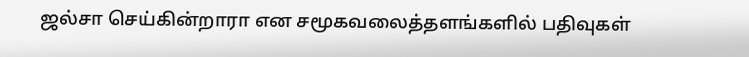ஜல்சா செய்கின்றாரா என சமூகவலைத்தளங்களில் பதிவுகள்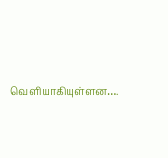வெளியாகியுள்ளன….